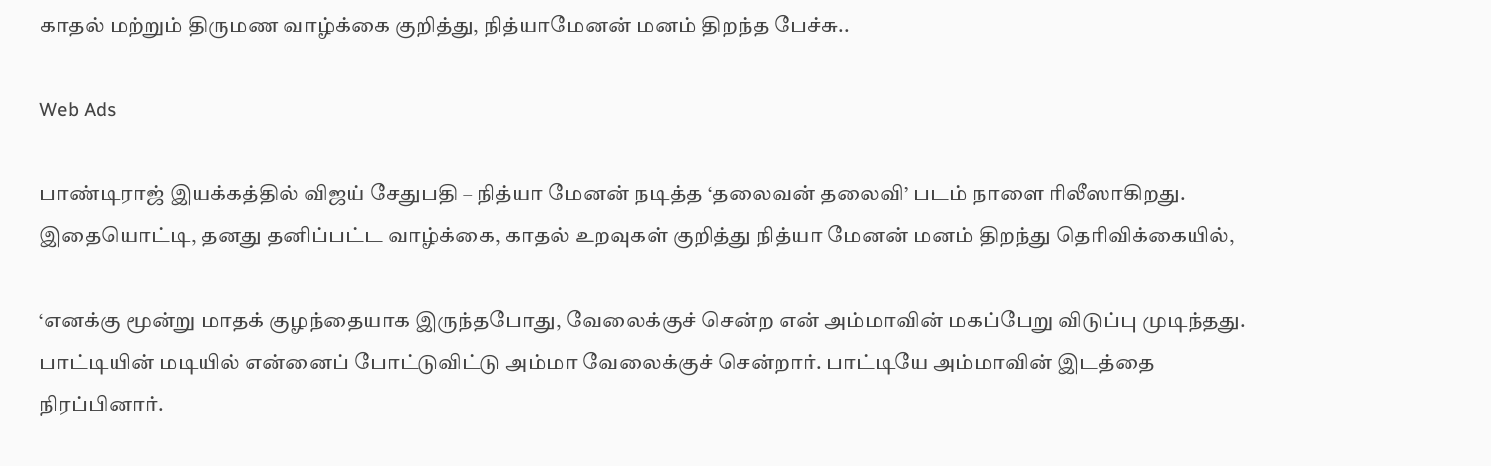காதல் மற்றும் திருமண வாழ்க்கை குறித்து, நித்யாமேனன் மனம் திறந்த பேச்சு..

Web Ads

பாண்டிராஜ் இயக்கத்தில் விஜய் சேதுபதி – நித்யா மேனன் நடித்த ‘தலைவன் தலைவி’ படம் நாளை ரிலீஸாகிறது. இதையொட்டி, தனது தனிப்பட்ட வாழ்க்கை, காதல் உறவுகள் குறித்து நித்யா மேனன் மனம் திறந்து தெரிவிக்கையில்,

‘எனக்கு மூன்று மாதக் குழந்தையாக இருந்தபோது, வேலைக்குச் சென்ற என் அம்மாவின் மகப்பேறு விடுப்பு முடிந்தது. பாட்டியின் மடியில் என்னைப் போட்டுவிட்டு அம்மா வேலைக்குச் சென்றார். பாட்டியே அம்மாவின் இடத்தை நிரப்பினார்.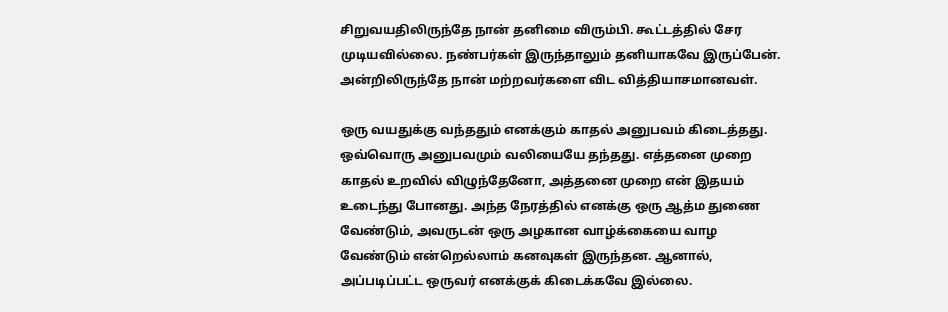சிறுவயதிலிருந்தே நான் தனிமை விரும்பி. கூட்டத்தில் சேர முடியவில்லை. நண்பர்கள் இருந்தாலும் தனியாகவே இருப்பேன். அன்றிலிருந்தே நான் மற்றவர்களை விட வித்தியாசமானவள்.

ஒரு வயதுக்கு வந்ததும் எனக்கும் காதல் அனுபவம் கிடைத்தது. ஒவ்வொரு அனுபவமும் வலியையே தந்தது. எத்தனை முறை காதல் உறவில் விழுந்தேனோ, அத்தனை முறை என் இதயம் உடைந்து போனது. அந்த நேரத்தில் எனக்கு ஒரு ஆத்ம துணை வேண்டும், அவருடன் ஒரு அழகான வாழ்க்கையை வாழ வேண்டும் என்றெல்லாம் கனவுகள் இருந்தன. ஆனால், அப்படிப்பட்ட ஒருவர் எனக்குக் கிடைக்கவே இல்லை.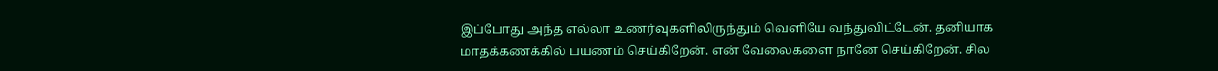இப்போது அந்த எல்லா உணர்வுகளிலிருந்தும் வெளியே வந்துவிட்டேன். தனியாக மாதக்கணக்கில் பயணம் செய்கிறேன். என் வேலைகளை நானே செய்கிறேன். சில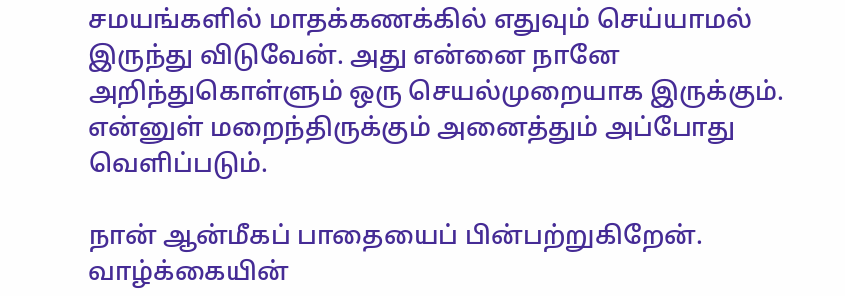சமயங்களில் மாதக்கணக்கில் எதுவும் செய்யாமல் இருந்து விடுவேன். அது என்னை நானே அறிந்துகொள்ளும் ஒரு செயல்முறையாக இருக்கும். என்னுள் மறைந்திருக்கும் அனைத்தும் அப்போது வெளிப்படும்.

நான் ஆன்மீகப் பாதையைப் பின்பற்றுகிறேன். வாழ்க்கையின்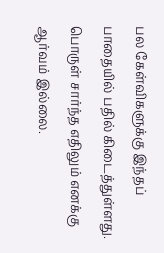பல கேள்விகளுக்கு இந்தப் பாதையில் பதில் கிடைத்துள்ளது. பொருள் சார்ந்த எதிலும் எனக்கு ஆர்வம் இல்லை.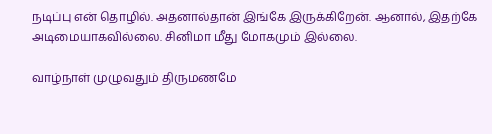நடிப்பு என் தொழில். அதனால்தான் இங்கே இருக்கிறேன். ஆனால், இதற்கே அடிமையாகவில்லை. சினிமா மீது மோகமும் இல்லை.

வாழ்நாள் முழுவதும் திருமணமே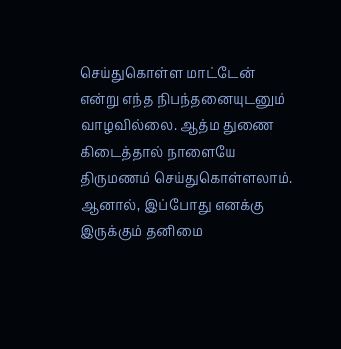செய்துகொள்ள மாட்டேன் என்று எந்த நிபந்தனையுடனும் வாழவில்லை. ஆத்ம துணை கிடைத்தால் நாளையே திருமணம் செய்துகொள்ளலாம். ஆனால், இப்போது எனக்கு இருக்கும் தனிமை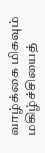வாழ்க்கை மிகவும் மகிழ்ச்சியைத்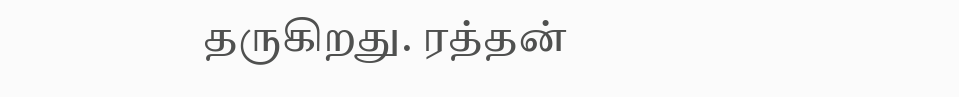தருகிறது. ரத்தன்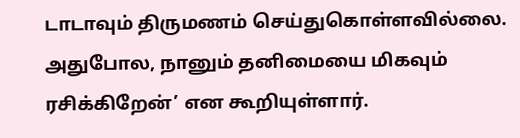டாடாவும் திருமணம் செய்துகொள்ளவில்லை. அதுபோல, நானும் தனிமையை மிகவும் ரசிக்கிறேன்’ என கூறியுள்ளார்.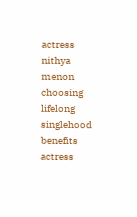actress nithya menon choosing lifelong singlehood benefits
actress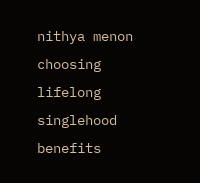nithya menon choosing lifelong singlehood benefits